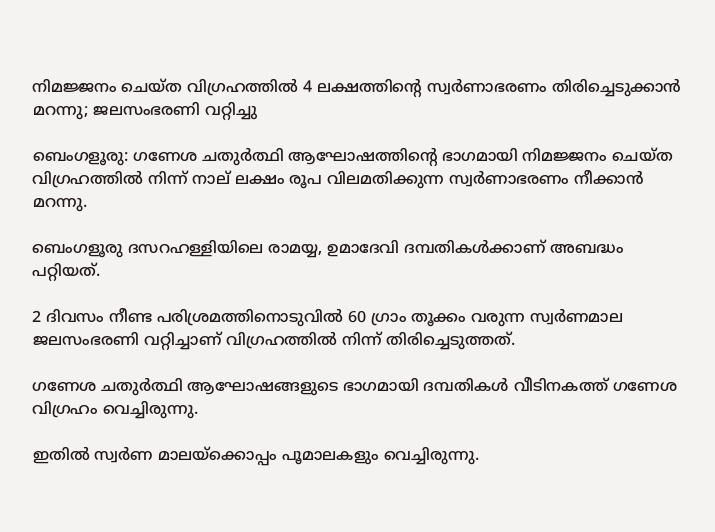നിമജ്ജനം ചെയ്ത വിഗ്രഹത്തില്‍ 4 ലക്ഷത്തിന്റെ സ്വർണാഭരണം തിരിച്ചെടുക്കാൻ മറന്നു; ജലസംഭരണി വറ്റിച്ചു

ബെംഗളൂരു: ഗണേശ ചതുർത്ഥി ആഘോഷത്തിൻ്റെ ഭാഗമായി നിമജ്ജനം ചെയ്ത വിഗ്രഹത്തില്‍ നിന്ന് നാല് ലക്ഷം രൂപ വിലമതിക്കുന്ന സ്വർണാഭരണം നീക്കാൻ മറന്നു.

ബെംഗളൂരു ദസറഹള്ളിയിലെ രാമയ്യ, ഉമാദേവി ദമ്പതികള്‍ക്കാണ് അബദ്ധം പറ്റിയത്.

2 ദിവസം നീണ്ട പരിശ്രമത്തിനൊടുവില്‍ 60 ഗ്രാം തൂക്കം വരുന്ന സ്വർണമാല ജലസംഭരണി വറ്റിച്ചാണ് വിഗ്രഹത്തില്‍ നിന്ന് തിരിച്ചെടുത്തത്.

ഗണേശ ചതുർത്ഥി ആഘോഷങ്ങളുടെ ഭാഗമായി ദമ്പതികള്‍ വീടിനകത്ത് ഗണേശ വിഗ്രഹം വെച്ചിരുന്നു.

ഇതില്‍ സ്വർണ മാലയ്ക്കൊപ്പം പൂമാലകളും വെച്ചിരുന്നു.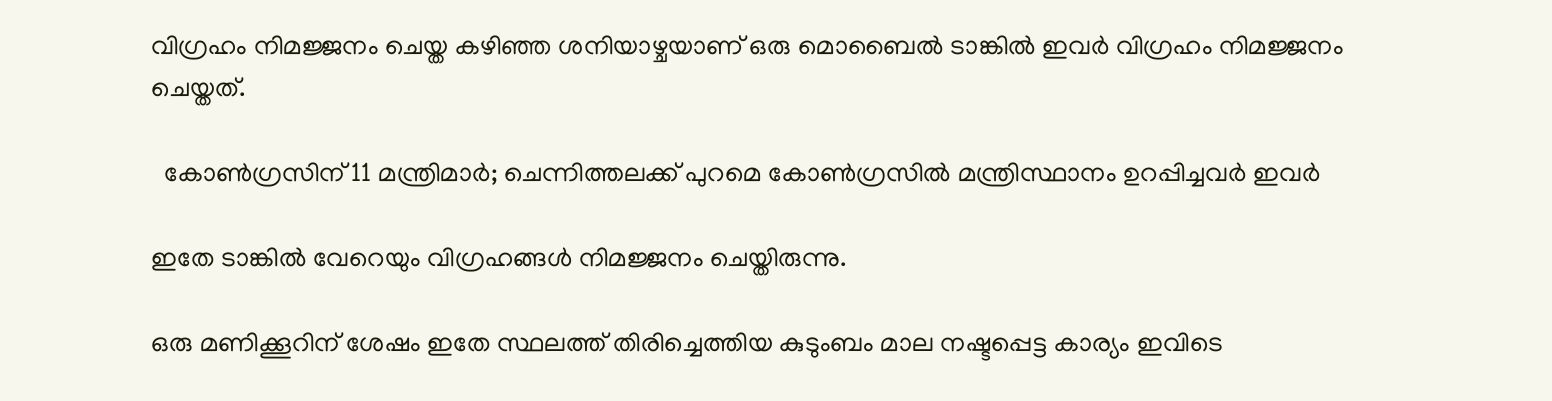വിഗ്രഹം നിമജ്ജനം ചെയ്ത കഴിഞ്ഞ ശനിയാഴ്ചയാണ് ഒരു മൊബൈല്‍ ടാങ്കില്‍ ഇവർ വിഗ്രഹം നിമജ്ജനം ചെയ്തത്.

  കോണ്‍ഗ്രസിന് 11 മന്ത്രിമാര്‍; ചെന്നിത്തലക്ക് പുറമെ കോൺഗ്രസിൽ മന്ത്രിസ്ഥാനം ഉറപ്പിച്ചവർ ഇവർ

ഇതേ ടാങ്കില്‍ വേറെയും വിഗ്രഹങ്ങള്‍ നിമജ്ജനം ചെയ്തിരുന്നു.

ഒരു മണിക്കൂറിന് ശേഷം ഇതേ സ്ഥലത്ത് തിരിച്ചെത്തിയ കുടുംബം മാല നഷ്ടപ്പെട്ട കാര്യം ഇവിടെ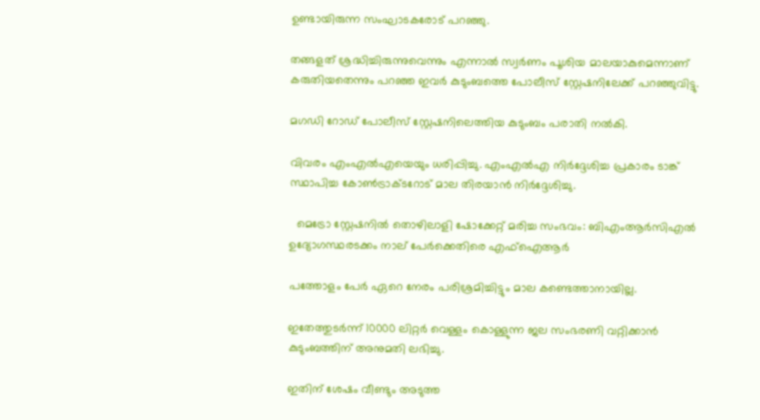ഉണ്ടായിരുന്ന സംഘാടകരോട് പറഞ്ഞു.

തങ്ങളത് ശ്രദ്ധിച്ചിരുന്നുവെന്നും എന്നാല്‍ സ്വർണം പൂശിയ മാലയാകുമെന്നാണ് കരുതിയതെന്നും പറഞ്ഞ ഇവർ കുടുംബത്തെ പോലീസ് സ്റ്റേഷനിലേക്ക് പറഞ്ഞുവിട്ടു.

മഗഡി റോഡ് പോലീസ് സ്റ്റേഷനിലെത്തിയ കുടുംബം പരാതി നല്‍കി.

വിവരം എംഎല്‍എയെയും ധരിപ്പിച്ചു. എംഎല്‍എ നിർദ്ദേശിച്ച പ്രകാരം ടാങ്ക് സ്ഥാപിച്ച കോണ്‍ട്രാക്ടറോട് മാല തിരയാൻ നിർദ്ദേശിച്ചു.

  മെട്രോ സ്റ്റേഷനിൽ തൊഴിലാളി ഷോക്കേറ്റ് മരിച്ച സംഭവം: ബിഎംആർസിഎൽ ഉദ്യോഗസ്ഥരടക്കം നാല് പേർക്കെതിരെ എഫ്ഐആർ

പത്തോളം പേർ ഏറെ നേരം പരിശ്രമിച്ചിട്ടും മാല കണ്ടെത്താനായില്ല.

ഇതേത്തുടർന്ന് 10000 ലിറ്റർ വെള്ളം കൊള്ളുന്ന ജല സംഭരണി വറ്റിക്കാൻ കുടുംബത്തിന് അനുമതി ലഭിച്ചു.

ഇതിന് ശേഷം വീണ്ടും അടുത്ത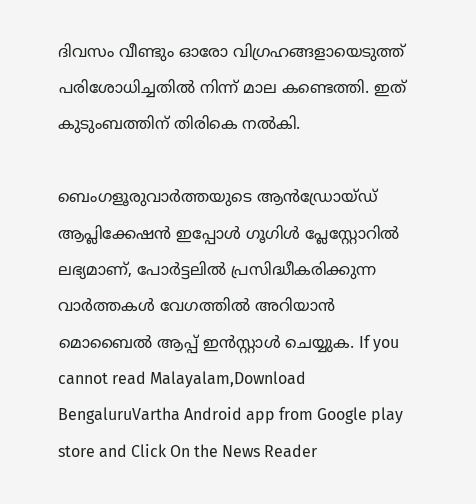ദിവസം വീണ്ടും ഓരോ വിഗ്രഹങ്ങളായെടുത്ത് പരിശോധിച്ചതില്‍ നിന്ന് മാല കണ്ടെത്തി. ഇത് കുടുംബത്തിന് തിരികെ നല്‍കി.

ബെംഗളൂരുവാർത്തയുടെ ആൻഡ്രോയ്ഡ് ആപ്ലിക്കേഷൻ ഇപ്പോൾ ഗൂഗിൾ പ്ലേസ്റ്റോറിൽ ലഭ്യമാണ്, പോർട്ടലിൽ പ്രസിദ്ധീകരിക്കുന്ന വാർത്തകൾ വേഗത്തിൽ അറിയാൻ മൊബൈൽ ആപ്പ് ഇൻസ്റ്റാൾ ചെയ്യുക. If you cannot read Malayalam,Download BengaluruVartha Android app from Google play store and Click On the News Reader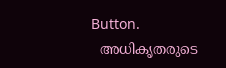Button.
  അധികൃതരുടെ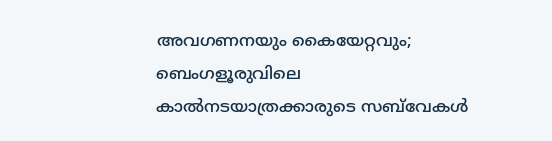അവഗണനയും കൈയേറ്റവും; ബെംഗളൂരുവിലെ കാൽനടയാത്രക്കാരുടെ സബ്‌വേകൾ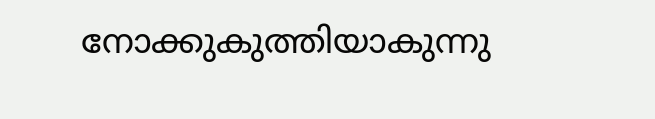നോക്കുകുത്തിയാകുന്നു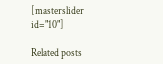[masterslider id="10"]

Related posts